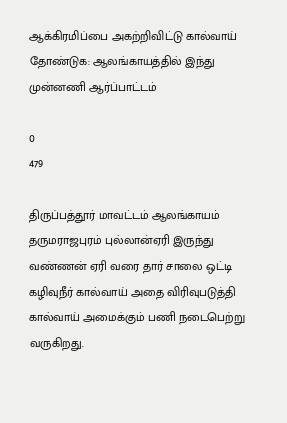ஆக்கிரமிப்பை அகற்றிவிட்டு கால்வாய் தோண்டுக: ஆலங்காயத்தில் இந்து முன்னணி ஆர்ப்பாட்டம்

0
479

திருப்பத்தூர் மாவட்டம் ஆலங்காயம் தருமராஜபுரம் புல்லான்ஏரி இருந்து வண்ணன் ஏரி வரை தார் சாலை ஒட்டி கழிவுநீர் கால்வாய் அதை விரிவுபடுத்தி கால்வாய் அமைக்கும் பணி நடைபெற்று வருகிறது.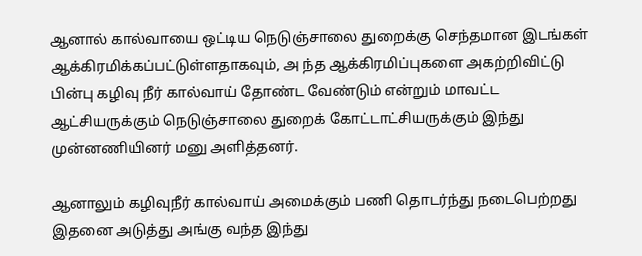ஆனால் கால்வாயை ஒட்டிய நெடுஞ்சாலை துறைக்கு செந்தமான‌ இடங்கள் ஆக்கிரமிக்கப்பட்டுள்ளதாகவும், அ ந்த ஆக்கிரமிப்புகளை அகற்றிவிட்டு பின்பு கழிவு நீர் கால்வாய் தோண்ட வேண்டும் என்றும் மாவட்ட ஆட்சியருக்கும் நெடுஞ்சாலை துறைக் கோட்டாட்சியருக்கும் இந்து முன்னணியினர் மனு அளித்தனர்.

ஆனாலும் கழிவுநீர் கால்வாய் அமைக்கும் பணி தொடர்ந்து நடைபெற்றது இதனை அடுத்து அங்கு வந்த இந்து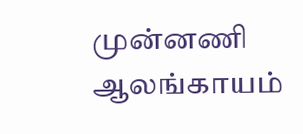முன்னணி ஆலங்காயம்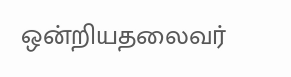ஒன்றியதலைவர்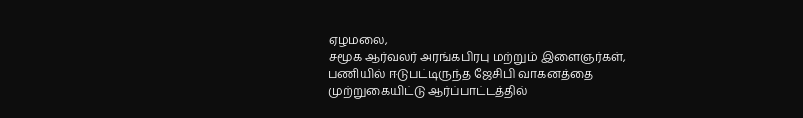ஏழமலை,
சமூக ஆர்வலர் அரங்கபிரபு மற்றும் இளைஞர்கள், பணியில் ஈடுபட்டிருந்த ஜேசிபி வாகனத்தை முற்றுகையிட்டு ஆர்ப்பாட்டத்தில்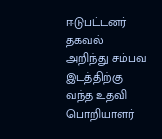ஈடுபட்டனர் தகவல் அறிந்து சம்பவ இடத்திற்கு வந்த உதவி பொறியாளர்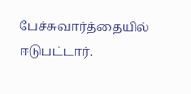பேச்சுவார்த்தையில் ஈடுபட்டார்.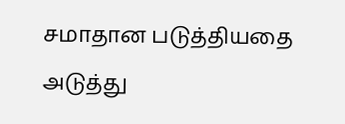சமாதான படுத்தியதை அடுத்து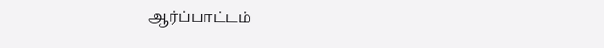ஆர்ப்பாட்டம்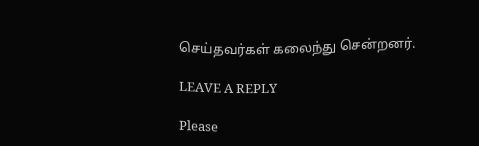செய்தவர்கள் கலைந்து சென்றனர்.

LEAVE A REPLY

Please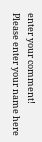enter your comment!
Please enter your name here